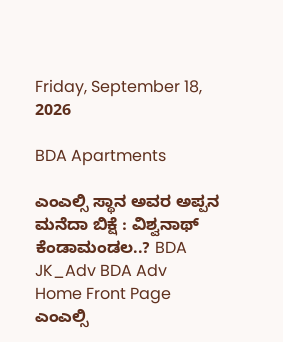Friday, September 18, 2026

BDA Apartments

ಎಂಎಲ್ಸಿ ಸ್ಥಾನ ಅವರ ಅಪ್ಪನ ಮನೆದಾ ಬಿಕ್ಷೆ : ವಿಶ್ವನಾಥ್ ಕೆಂಡಾಮಂಡಲ..? BDA JK_Adv BDA Adv
Home Front Page ಎಂಎಲ್ಸಿ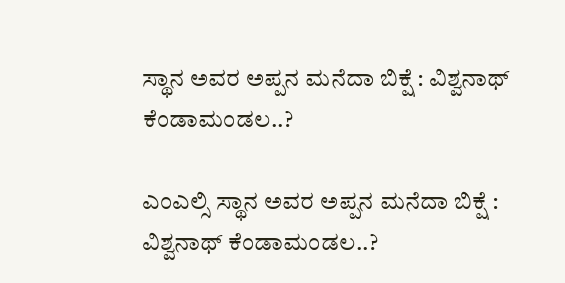ಸ್ಥಾನ ಅವರ ಅಪ್ಪನ ಮನೆದಾ ಬಿಕ್ಷೆ : ವಿಶ್ವನಾಥ್ ಕೆಂಡಾಮಂಡಲ..?

ಎಂಎಲ್ಸಿ ಸ್ಥಾನ ಅವರ ಅಪ್ಪನ ಮನೆದಾ ಬಿಕ್ಷೆ : ವಿಶ್ವನಾಥ್ ಕೆಂಡಾಮಂಡಲ..?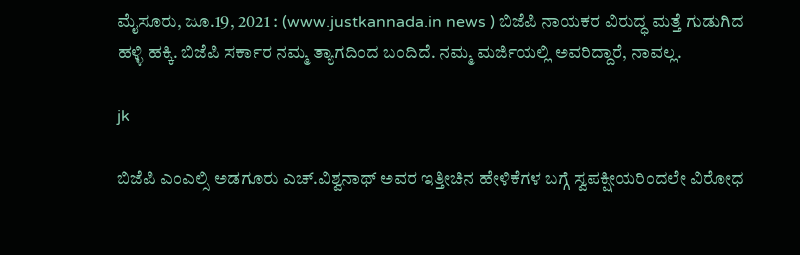ಮೈಸೂರು, ಜೂ.19, 2021 : (www.justkannada.in news ) ಬಿಜೆಪಿ ನಾಯಕರ ವಿರುದ್ಧ ಮತ್ತೆ ಗುಡುಗಿದ ಹಳ್ಳಿ ಹಕ್ಕಿ. ಬಿಜೆಪಿ ಸರ್ಕಾರ ನಮ್ಮ ತ್ಯಾಗದಿಂದ ಬಂದಿದೆ. ನಮ್ಮ ಮರ್ಜಿಯಲ್ಲಿ ಅವರಿದ್ದಾರೆ, ನಾವಲ್ಲ.

jk

ಬಿಜೆಪಿ ಎಂಎಲ್ಸಿ ಅಡಗೂರು ಎಚ್.ವಿಶ್ವನಾಥ್ ಅವರ ಇತ್ತೀಚಿನ ಹೇಳಿಕೆಗಳ ಬಗ್ಗೆ ಸ್ವಪಕ್ಷೀಯರಿಂದಲೇ ವಿರೋಧ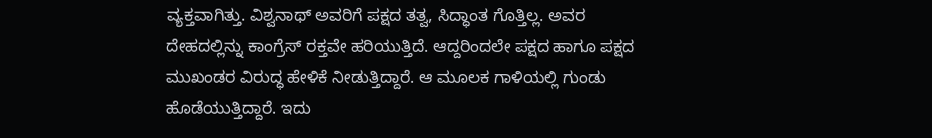ವ್ಯಕ್ತವಾಗಿತ್ತು. ವಿಶ್ವನಾಥ್ ಅವರಿಗೆ ಪಕ್ಷದ ತತ್ವ, ಸಿದ್ಧಾಂತ ಗೊತ್ತಿಲ್ಲ. ಅವರ ದೇಹದಲ್ಲಿನ್ನು ಕಾಂಗ್ರೆಸ್ ರಕ್ತವೇ ಹರಿಯುತ್ತಿದೆ. ಆದ್ದರಿಂದಲೇ ಪಕ್ಷದ ಹಾಗೂ ಪಕ್ಷದ ಮುಖಂಡರ ವಿರುದ್ಧ ಹೇಳಿಕೆ ನೀಡುತ್ತಿದ್ದಾರೆ. ಆ ಮೂಲಕ ಗಾಳಿಯಲ್ಲಿ ಗುಂಡು ಹೊಡೆಯುತ್ತಿದ್ದಾರೆ. ಇದು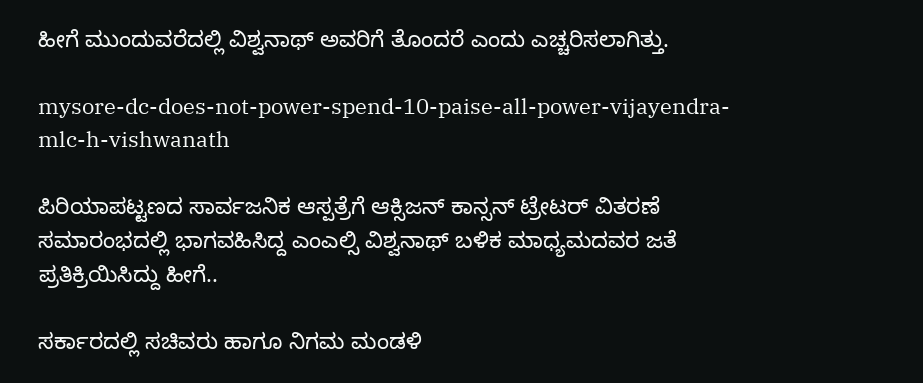ಹೀಗೆ ಮುಂದುವರೆದಲ್ಲಿ ವಿಶ್ವನಾಥ್ ಅವರಿಗೆ ತೊಂದರೆ ಎಂದು ಎಚ್ಚರಿಸಲಾಗಿತ್ತು.

mysore-dc-does-not-power-spend-10-paise-all-power-vijayendra-mlc-h-vishwanath

ಪಿರಿಯಾಪಟ್ಟಣದ ಸಾರ್ವಜನಿಕ ಆಸ್ಪತ್ರೆಗೆ ಆಕ್ಸಿಜನ್ ಕಾನ್ಸನ್ ಟ್ರೇಟರ್ ವಿತರಣೆ ಸಮಾರಂಭದಲ್ಲಿ ಭಾಗವಹಿಸಿದ್ದ ಎಂಎಲ್ಸಿ ವಿಶ್ವನಾಥ್ ಬಳಿಕ ಮಾಧ್ಯಮದವರ ಜತೆ ಪ್ರತಿಕ್ರಿಯಿಸಿದ್ದು ಹೀಗೆ..

ಸರ್ಕಾರದಲ್ಲಿ ಸಚಿವರು ಹಾಗೂ ನಿಗಮ ಮಂಡಳಿ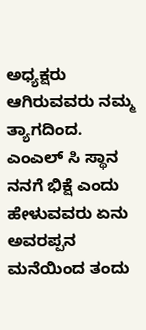ಅಧ್ಯಕ್ಷರು ಆಗಿರುವವರು ನಮ್ಮ ತ್ಯಾಗದಿಂದ. ಎಂಎಲ್ ಸಿ ಸ್ಥಾನ ನನಗೆ ಭಿಕ್ಷೆ ಎಂದು ಹೇಳುವವರು ಏನು ಅವರಪ್ಪನ ಮನೆಯಿಂದ ತಂದು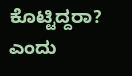ಕೊಟ್ಟಿದ್ದರಾ? ಎಂದು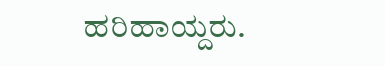ಹರಿಹಾಯ್ದರು.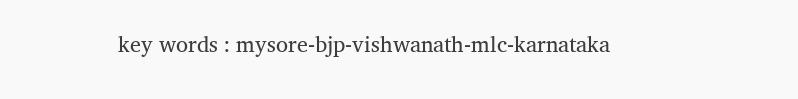key words : mysore-bjp-vishwanath-mlc-karnataka